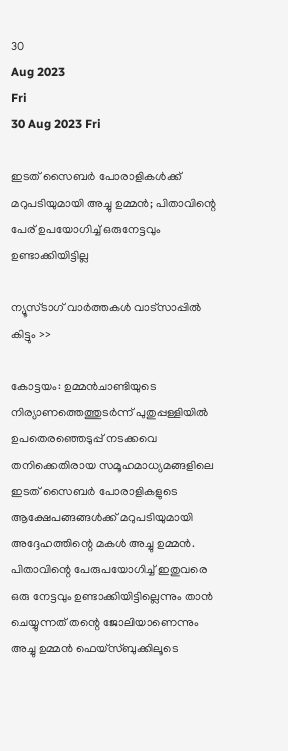30
Aug 2023
Fri
30 Aug 2023 Fri

ഇടത് സൈബര്‍ പോരാളികള്‍ക്ക് മറുപടിയുമായി അച്ചു ഉമ്മന്‍; പിതാവിന്റെ പേര് ഉപയോഗിച്ച് ഒരുനേട്ടവും ഉണ്ടാക്കിയിട്ടില്ല

ന്യൂസ്ടാഗ് വാര്‍ത്തകള്‍ വാട്‌സാപ്പില്‍ കിട്ടും >>

കോട്ടയം: ഉമ്മന്‍ചാണ്ടിയുടെ നിര്യാണത്തെത്തുടര്‍ന്ന് പുതുപ്പള്ളിയില്‍ ഉപതെരഞ്ഞെടുപ്പ് നടക്കവെ തനിക്കെതിരായ സമൂഹമാധ്യമങ്ങളിലെ ഇടത് സൈബര്‍ പോരാളികളുടെ ആക്ഷേപങ്ങങ്ങള്‍ക്ക് മറുപടിയുമായി അദ്ദേഹത്തിന്റെ മകള്‍ അച്ചു ഉമ്മന്‍. പിതാവിന്റെ പേരുപയോഗിച്ച് ഇതുവരെ ഒരു നേട്ടവും ഉണ്ടാക്കിയിട്ടില്ലെന്നും താന്‍ ചെയ്യുന്നത് തന്റെ ജോലിയാണെന്നും അച്ചു ഉമ്മന്‍ ഫെയ്‌സ്ബുക്കിലൂടെ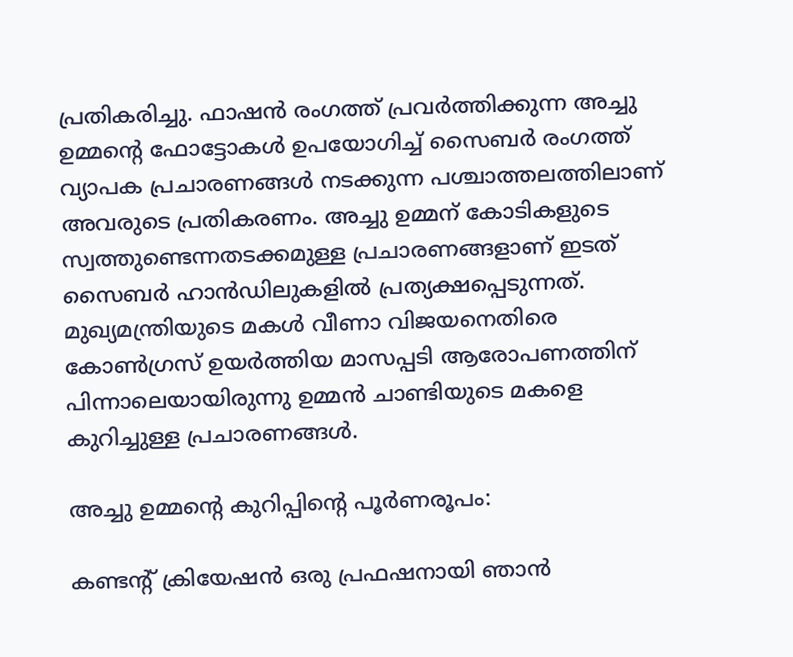പ്രതികരിച്ചു. ഫാഷന്‍ രംഗത്ത് പ്രവര്‍ത്തിക്കുന്ന അച്ചു ഉമ്മന്റെ ഫോട്ടോകള്‍ ഉപയോഗിച്ച് സൈബര്‍ രംഗത്ത് വ്യാപക പ്രചാരണങ്ങള്‍ നടക്കുന്ന പശ്ചാത്തലത്തിലാണ് അവരുടെ പ്രതികരണം. അച്ചു ഉമ്മന് കോടികളുടെ സ്വത്തുണ്ടെന്നതടക്കമുള്ള പ്രചാരണങ്ങളാണ് ഇടത് സൈബര്‍ ഹാന്‍ഡിലുകളില്‍ പ്രത്യക്ഷപ്പെടുന്നത്. മുഖ്യമന്ത്രിയുടെ മകള്‍ വീണാ വിജയനെതിരെ കോണ്‍ഗ്രസ് ഉയര്‍ത്തിയ മാസപ്പടി ആരോപണത്തിന് പിന്നാലെയായിരുന്നു ഉമ്മന്‍ ചാണ്ടിയുടെ മകളെ കുറിച്ചുള്ള പ്രചാരണങ്ങള്‍.

അച്ചു ഉമ്മന്റെ കുറിപ്പിന്റെ പൂര്‍ണരൂപം:

കണ്ടന്റ് ക്രിയേഷന്‍ ഒരു പ്രഫഷനായി ഞാന്‍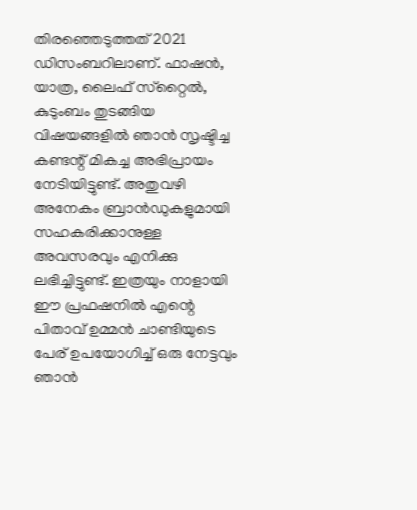തിരഞ്ഞെടുത്തത് 2021 ഡിസംബറിലാണ്. ഫാഷന്‍, യാത്ര, ലൈഫ് സ്‌റ്റൈല്‍, കുടുംബം തുടങ്ങിയ വിഷയങ്ങളില്‍ ഞാന്‍ സൃഷ്ടിച്ച കണ്ടന്റ് മികച്ച അഭിപ്രായം നേടിയിട്ടുണ്ട്. അതുവഴി അനേകം ബ്രാന്‍ഡുകളുമായി സഹകരിക്കാനുള്ള അവസരവും എനിക്കു ലഭിച്ചിട്ടുണ്ട്. ഇത്രയും നാളായി ഈ പ്രഫഷനില്‍ എന്റെ പിതാവ് ഉമ്മന്‍ ചാണ്ടിയുടെ പേര് ഉപയോഗിച്ച് ഒരു നേട്ടവും ഞാന്‍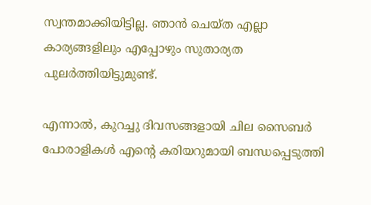സ്വന്തമാക്കിയിട്ടില്ല. ഞാന്‍ ചെയ്ത എല്ലാ കാര്യങ്ങളിലും എപ്പോഴും സുതാര്യത പുലര്‍ത്തിയിട്ടുമുണ്ട്.

എന്നാല്‍, കുറച്ചു ദിവസങ്ങളായി ചില സൈബര്‍ പോരാളികള്‍ എന്റെ കരിയറുമായി ബന്ധപ്പെടുത്തി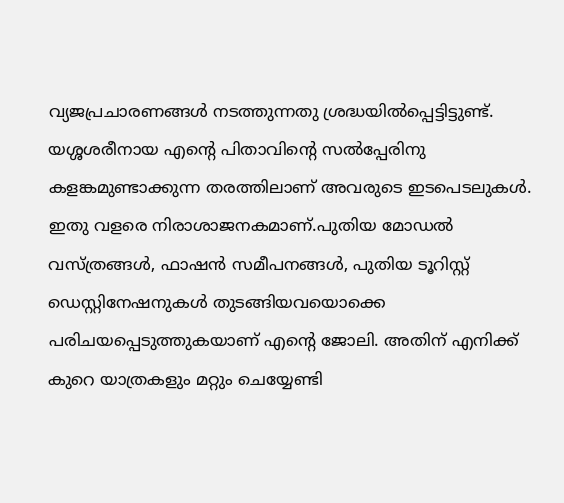വ്യജപ്രചാരണങ്ങള്‍ നടത്തുന്നതു ശ്രദ്ധയില്‍പ്പെട്ടിട്ടുണ്ട്. യശ്ശശരീനായ എന്റെ പിതാവിന്റെ സല്‍പ്പേരിനു കളങ്കമുണ്ടാക്കുന്ന തരത്തിലാണ് അവരുടെ ഇടപെടലുകള്‍. ഇതു വളരെ നിരാശാജനകമാണ്.പുതിയ മോഡല്‍ വസ്ത്രങ്ങള്‍, ഫാഷന്‍ സമീപനങ്ങള്‍, പുതിയ ടൂറിസ്റ്റ് ഡെസ്റ്റിനേഷനുകള്‍ തുടങ്ങിയവയൊക്കെ പരിചയപ്പെടുത്തുകയാണ് എന്റെ ജോലി. അതിന് എനിക്ക് കുറെ യാത്രകളും മറ്റും ചെയ്യേണ്ടി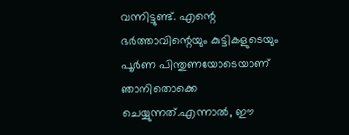വന്നിട്ടുണ്ട്. എന്റെ ഭര്‍ത്താവിന്റെയും കുട്ടികളുടെയും പൂര്‍ണ പിന്തുണയോടെയാണ് ഞാനിതൊക്കെ ചെയ്യുന്നത്.എന്നാല്‍, ഈ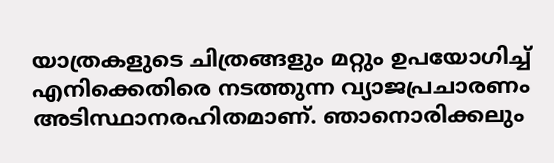യാത്രകളുടെ ചിത്രങ്ങളും മറ്റും ഉപയോഗിച്ച് എനിക്കെതിരെ നടത്തുന്ന വ്യാജപ്രചാരണം അടിസ്ഥാനരഹിതമാണ്. ഞാനൊരിക്കലും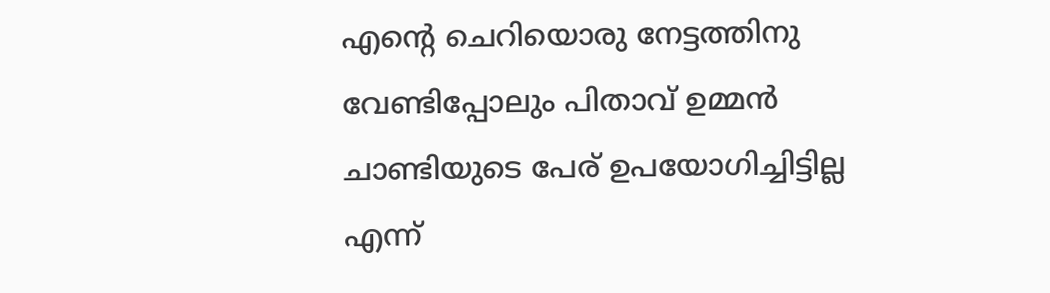എന്റെ ചെറിയൊരു നേട്ടത്തിനു വേണ്ടിപ്പോലും പിതാവ് ഉമ്മന്‍ ചാണ്ടിയുടെ പേര് ഉപയോഗിച്ചിട്ടില്ല എന്ന്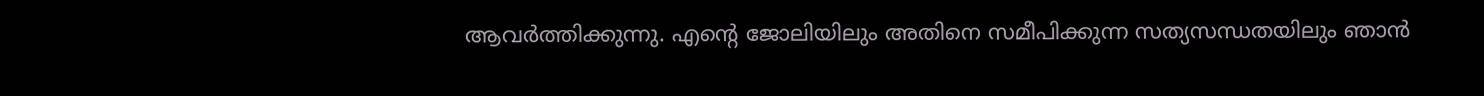ആവര്‍ത്തിക്കുന്നു. എന്റെ ജോലിയിലും അതിനെ സമീപിക്കുന്ന സത്യസന്ധതയിലും ഞാന്‍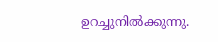ഉറച്ചുനില്‍ക്കുന്നു.